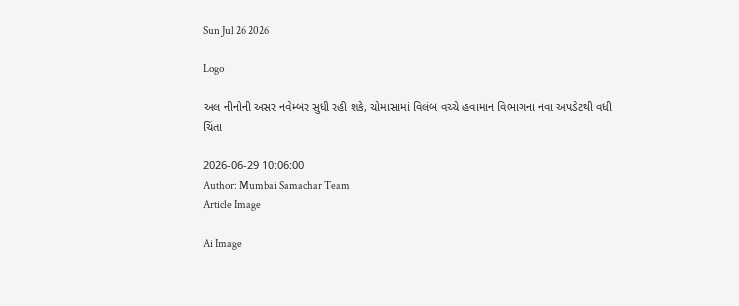Sun Jul 26 2026

Logo

અલ નીનોની અસર નવેમ્બર સુધી રહી શકે, ચોમાસામાં વિલંબ વચ્ચે હવામાન વિભાગના નવા અપડેટથી વધી ચિંતા

2026-06-29 10:06:00
Author: Mumbai Samachar Team
Article Image

Ai Image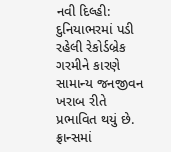નવી દિલ્હી: દુનિયાભરમાં પડી રહેલી રેકોર્ડબ્રેક ગરમીને કારણે સામાન્ય જનજીવન ખરાબ રીતે પ્રભાવિત થયું છે. ફ્રાન્સમાં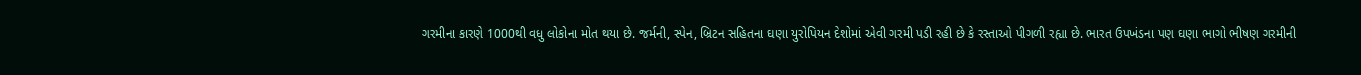ગરમીના કારણે 1000થી વધુ લોકોના મોત થયા છે. જર્મની, સ્પેન, બ્રિટન સહિતના ઘણા યુરોપિયન દેશોમાં એવી ગરમી પડી રહી છે કે રસ્તાઓ પીગળી રહ્યા છે. ભારત ઉપખંડના પણ ઘણા ભાગો ભીષણ ગરમીની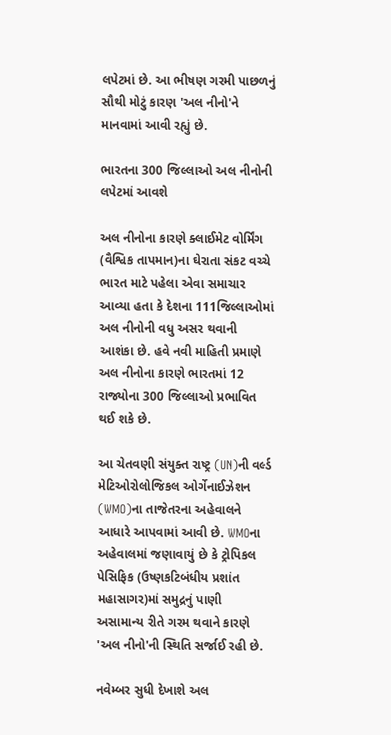લપેટમાં છે. આ ભીષણ ગરમી પાછળનું સૌથી મોટું કારણ 'અલ નીનો'ને માનવામાં આવી રહ્યું છે.

ભારતના 300 જિલ્લાઓ અલ નીનોની લપેટમાં આવશે

અલ નીનોના કારણે ક્લાઈમેટ વોર્મિંગ (વૈશ્વિક તાપમાન)ના ઘેરાતા સંકટ વચ્ચે ભારત માટે પહેલા એવા સમાચાર આવ્યા હતા કે દેશના 111જિલ્લાઓમાં અલ નીનોની વધુ અસર થવાની આશંકા છે. હવે નવી માહિતી પ્રમાણે અલ નીનોના કારણે ભારતમાં 12 રાજ્યોના 300 જિલ્લાઓ પ્રભાવિત થઈ શકે છે.

આ ચેતવણી સંયુક્ત રાષ્ટ્ર (UN)ની વર્લ્ડ મેટિઓરોલોજિકલ ઓર્ગેનાઈઝેશન (WMO)ના તાજેતરના અહેવાલને આધારે આપવામાં આવી છે. WMOના અહેવાલમાં જણાવાયું છે કે ટ્રોપિકલ પેસિફિક (ઉષ્ણકટિબંધીય પ્રશાંત મહાસાગર)માં સમુદ્રનું પાણી અસામાન્ય રીતે ગરમ થવાને કારણે 'અલ નીનો'ની સ્થિતિ સર્જાઈ રહી છે.

નવેમ્બર સુધી દેખાશે અલ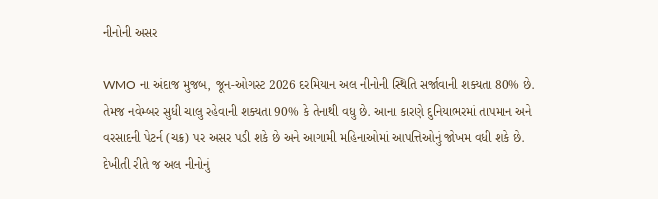નીનોની અસર

WMO ના અંદાજ મુજબ, જૂન-ઓગસ્ટ 2026 દરમિયાન અલ નીનોની સ્થિતિ સર્જાવાની શક્યતા 80% છે. તેમજ નવેમ્બર સુધી ચાલુ રહેવાની શક્યતા 90% કે તેનાથી વધુ છે. આના કારણે દુનિયાભરમાં તાપમાન અને વરસાદની પેટર્ન (ચક્ર) પર અસર પડી શકે છે અને આગામી મહિનાઓમાં આપત્તિઓનું જોખમ વધી શકે છે. દેખીતી રીતે જ અલ નીનોનું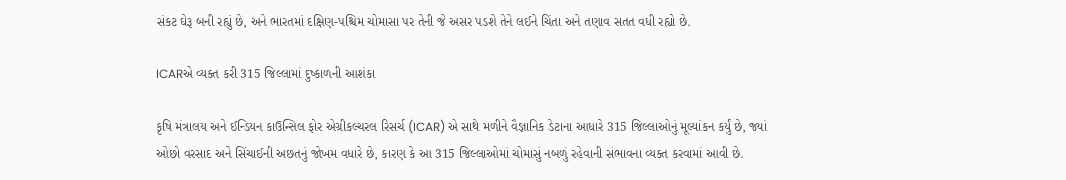સંકટ ઘેરૂ બની રહ્યું છે, અને ભારતમાં દક્ષિણ-પશ્ચિમ ચોમાસા પર તેની જે અસર પડશે તેને લઈને ચિંતા અને તણાવ સતત વધી રહ્યો છે.

ICARએ વ્યક્ત કરી 315 જિલ્લામાં દુષ્કાળની આશંકા

કૃષિ મંત્રાલય અને ઈન્ડિયન કાઉન્સિલ ફોર એગ્રીકલ્ચરલ રિસર્ચ (ICAR) એ સાથે મળીને વૈજ્ઞાનિક ડેટાના આધારે 315 જિલ્લાઓનું મૂલ્યાંકન કર્યું છે, જ્યાં ઓછો વરસાદ અને સિંચાઈની અછતનું જોખમ વધારે છે, કારણ કે આ 315 જિલ્લાઓમાં ચોમાસું નબળું રહેવાની સંભાવના વ્યક્ત કરવામાં આવી છે.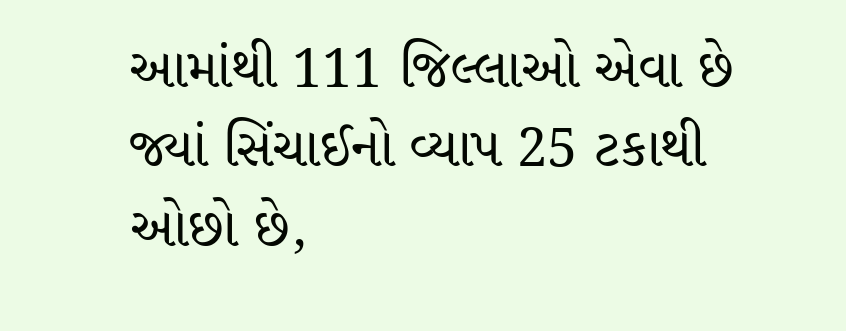આમાંથી 111 જિલ્લાઓ એવા છે જ્યાં સિંચાઈનો વ્યાપ 25 ટકાથી ઓછો છે,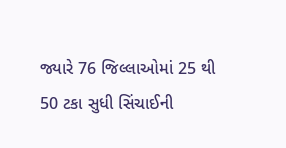જ્યારે 76 જિલ્લાઓમાં 25 થી 50 ટકા સુધી સિંચાઈની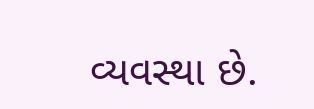વ્યવસ્થા છે.